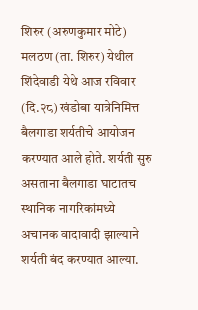शिरुर (अरुणकुमार मोटे) मलठण (ता. शिरुर) येथील शिंदेवाडी येथे आज रविवार (दि.२८) खंडोबा यात्रेनिमित्त बैलगाडा शर्यतीचे आयोजन करण्यात आले होते. शर्यती सुरु असताना बैलगाडा घाटातच स्थानिक नागरिकांमध्ये अचानक वादावादी झाल्याने शर्यती बंद करण्यात आल्या.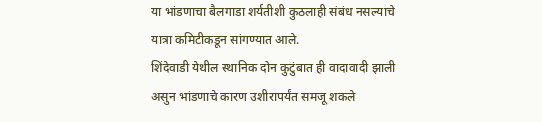या भांडणाचा बैलगाडा शर्यतीशी कुठलाही संबंध नसल्याचे यात्रा कमिटीकडून सांगण्यात आले.
शिंदेवाडी येथील स्थानिक दोन कुटुंबात ही वादावादी झाली असुन भांडणाचे कारण उशीरापर्यंत समजू शकले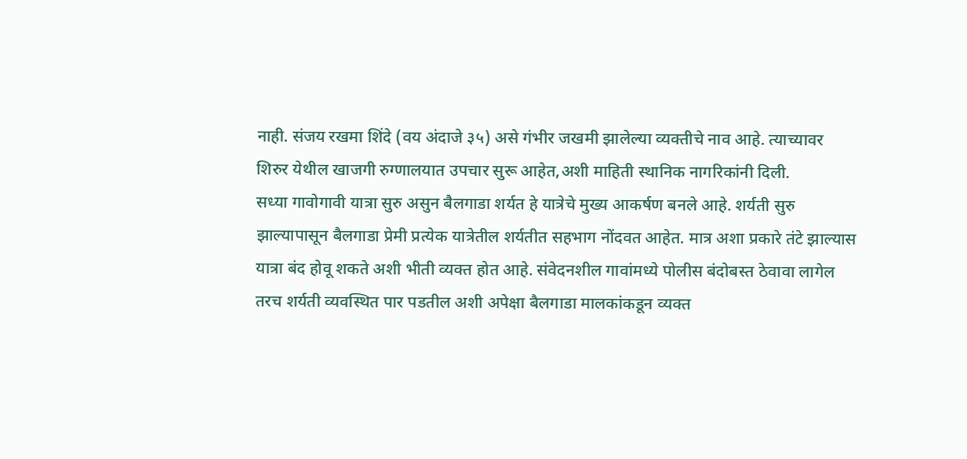नाही. संजय रखमा शिंदे (वय अंदाजे ३५) असे गंभीर जखमी झालेल्या व्यक्तीचे नाव आहे. त्याच्यावर शिरुर येथील खाजगी रुग्णालयात उपचार सुरू आहेत,अशी माहिती स्थानिक नागरिकांनी दिली.
सध्या गावोगावी यात्रा सुरु असुन बैलगाडा शर्यत हे यात्रेचे मुख्य आकर्षण बनले आहे. शर्यती सुरु झाल्यापासून बैलगाडा प्रेमी प्रत्येक यात्रेतील शर्यतीत सहभाग नोंदवत आहेत. मात्र अशा प्रकारे तंटे झाल्यास यात्रा बंद होवू शकते अशी भीती व्यक्त होत आहे. संवेदनशील गावांमध्ये पोलीस बंदोबस्त ठेवावा लागेल तरच शर्यती व्यवस्थित पार पडतील अशी अपेक्षा बैलगाडा मालकांकडून व्यक्त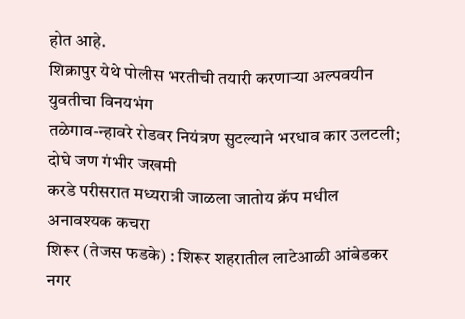होत आहे.
शिक्रापुर येथे पोलीस भरतीची तयारी करणाऱ्या अल्पवयीन युवतीचा विनयभंग
तळेगाव-न्हावरे रोडवर नियंत्रण सुटल्याने भरधाव कार उलटली; दोघे जण गंभीर जखमी
करडे परीसरात मध्यरात्री जाळला जातोय क्रॅप मधील अनावश्यक कचरा
शिरूर (तेजस फडके) : शिरूर शहरातील लाटेआळी आंबेडकर नगर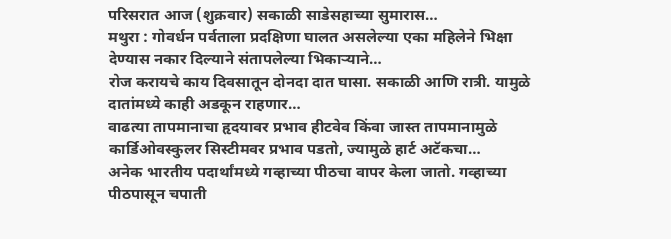परिसरात आज (शुक्रवार) सकाळी साडेसहाच्या सुमारास…
मथुरा : गोवर्धन पर्वताला प्रदक्षिणा घालत असलेल्या एका महिलेने भिक्षा देण्यास नकार दिल्याने संतापलेल्या भिकाऱ्याने…
रोज करायचे काय दिवसातून दोनदा दात घासा. सकाळी आणि रात्री. यामुळे दातांमध्ये काही अडकून राहणार…
वाढत्या तापमानाचा हृदयावर प्रभाव हीटवेव किंवा जास्त तापमानामुळे कार्डिओवस्कुलर सिस्टीमवर प्रभाव पडतो, ज्यामुळे हार्ट अटॅकचा…
अनेक भारतीय पदार्थांमध्ये गव्हाच्या पीठचा वापर केला जातो. गव्हाच्या पीठपासून चपाती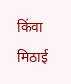किंवा मिठाई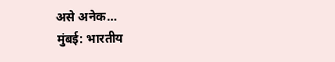असे अनेक…
मुंबई: भारतीय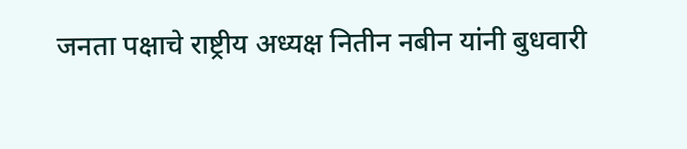जनता पक्षाचे राष्ट्रीय अध्यक्ष नितीन नबीन यांनी बुधवारी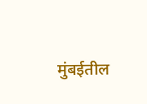मुंबईतील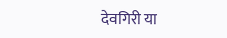देवगिरी या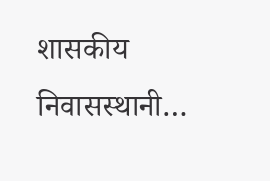शासकीय निवासस्थानी…